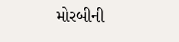મોરબીની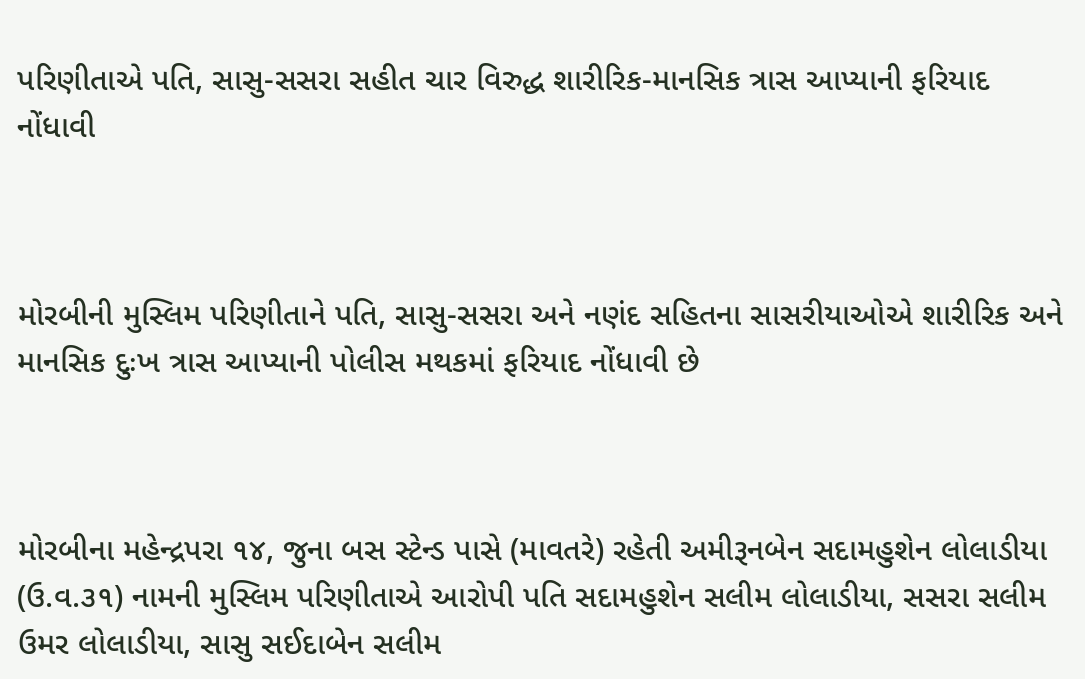પરિણીતાએ પતિ, સાસુ-સસરા સહીત ચાર વિરુદ્ધ શારીરિક-માનસિક ત્રાસ આપ્યાની ફરિયાદ નોંધાવી



મોરબીની મુસ્લિમ પરિણીતાને પતિ, સાસુ-સસરા અને નણંદ સહિતના સાસરીયાઓએ શારીરિક અને માનસિક દુઃખ ત્રાસ આપ્યાની પોલીસ મથકમાં ફરિયાદ નોંધાવી છે



મોરબીના મહેન્દ્રપરા ૧૪, જુના બસ સ્ટેન્ડ પાસે (માવતરે) રહેતી અમીરૂનબેન સદામહુશેન લોલાડીયા (ઉ.વ.૩૧) નામની મુસ્લિમ પરિણીતાએ આરોપી પતિ સદામહુશેન સલીમ લોલાડીયા, સસરા સલીમ ઉમર લોલાડીયા, સાસુ સઈદાબેન સલીમ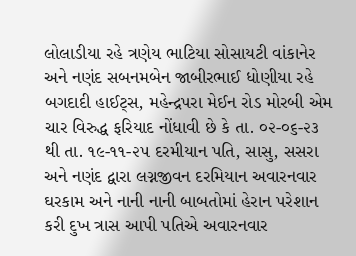લોલાડીયા રહે ત્રણેય ભાટિયા સોસાયટી વાંકાનેર અને નણંદ સબનમબેન જાબીરભાઈ ધોણીયા રહે બગદાદી હાઈટ્સ, મહેન્દ્રપરા મેઈન રોડ મોરબી એમ ચાર વિરુદ્ધ ફરિયાદ નોંધાવી છે કે તા. ૦૨-૦૬-૨૩ થી તા. ૧૯-૧૧-૨૫ દરમીયાન પતિ, સાસુ, સસરા અને નણંદ દ્વારા લગ્નજીવન દરમિયાન અવારનવાર ઘરકામ અને નાની નાની બાબતોમાં હેરાન પરેશાન કરી દુખ ત્રાસ આપી પતિએ અવારનવાર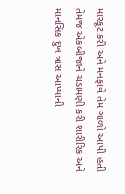મારકૂટ કરી અને મનફાવે તેમ ગાળો આપી હતી તેમજ એકબીજાને ચડામણી કરી શારીરિક અને માનસિક દુખ ત્રાસ આપ્યાની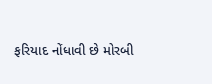ફરિયાદ નોંધાવી છે મોરબી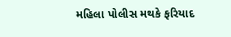મહિલા પોલીસ મથકે ફરિયાદ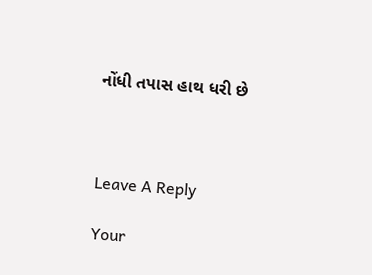નોંધી તપાસ હાથ ધરી છે



Leave A Reply

Your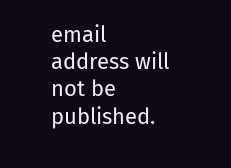email address will not be published.